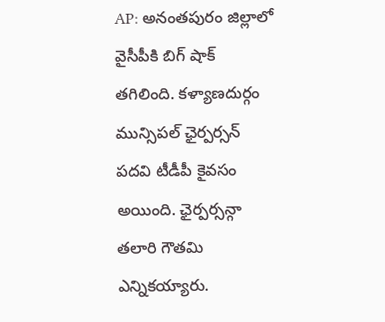AP: అనంతపురం జిల్లాలో వైసీపీకి బిగ్ షాక్ తగిలింది. కళ్యాణదుర్గం మున్సిపల్ ఛైర్పర్సన్ పదవి టీడీపీ కైవసం అయింది. ఛైర్పర్సన్గా తలారి గౌతమి ఎన్నికయ్యారు.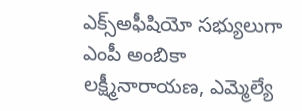ఎక్స్అఫీషియో సభ్యులుగా ఎంపీ అంబికా లక్ష్మీనారాయణ, ఎమ్మెల్యే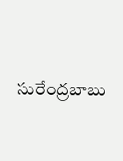సురేంద్రబాబు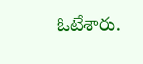ఓటేశారు.